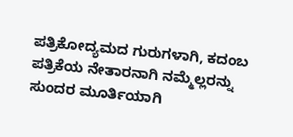ಪತ್ರಿಕೋದ್ಯಮದ ಗುರುಗಳಾಗಿ, ಕದಂಬ ಪತ್ರಿಕೆಯ ನೇತಾರನಾಗಿ ನಮ್ಮೆಲ್ಲರನ್ನು ಸುಂದರ ಮೂರ್ತಿಯಾಗಿ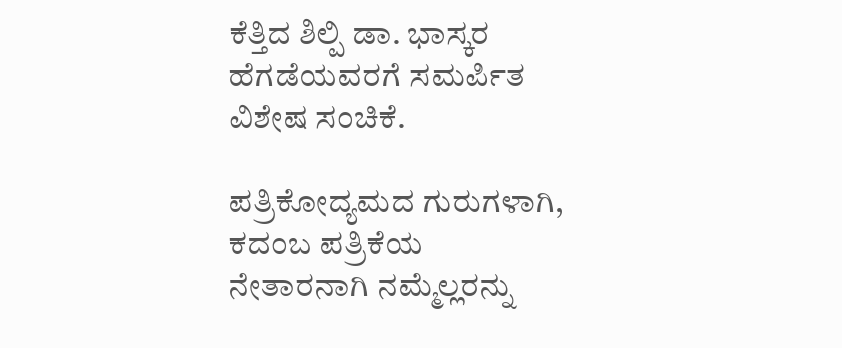ಕೆತ್ತಿದ ಶಿಲ್ಪಿ ಡಾ. ಭಾಸ್ಕರ ಹೆಗಡೆಯವರಗೆ ಸಮರ್ಪಿತ ವಿಶೇಷ ಸಂಚಿಕೆ.

ಪತ್ರಿಕೋದ್ಯಮದ ಗುರುಗಳಾಗಿ, ಕದಂಬ ಪತ್ರಿಕೆಯ ನೇತಾರನಾಗಿ ನಮ್ಮೆಲ್ಲರನ್ನು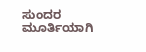ಸುಂದರ ಮೂರ್ತಿಯಾಗಿ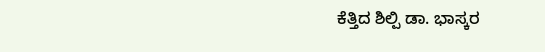ಕೆತ್ತಿದ ಶಿಲ್ಪಿ ಡಾ. ಭಾಸ್ಕರ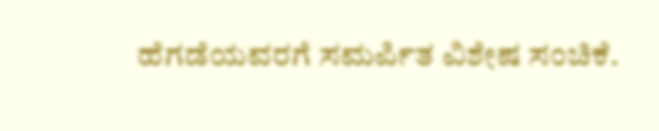ಹೆಗಡೆಯವರಗೆ ಸಮರ್ಪಿತ ವಿಶೇಷ ಸಂಚಿಕೆ.